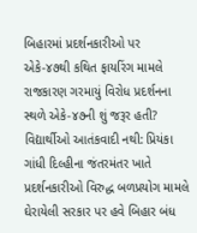બિહારમાં પ્રદર્શનકારીઓ પર એકે-૪૭થી કથિત ફાયરિંગ મામલે રાજકારણ ગરમાયું વિરોધ પ્રદર્શનના સ્થળે એકે-૪૭ની શું જરૂર હતી? વિદ્યાર્થીઓ આતંકવાદી નથી: પ્રિયંકા ગાંધી દિલ્હીના જંતરમંતર ખાતે પ્રદર્શનકારીઓ વિરુદ્ધ બળપ્રયોગ મામલે ઘેરાયેલી સરકાર પર હવે બિહાર બંધ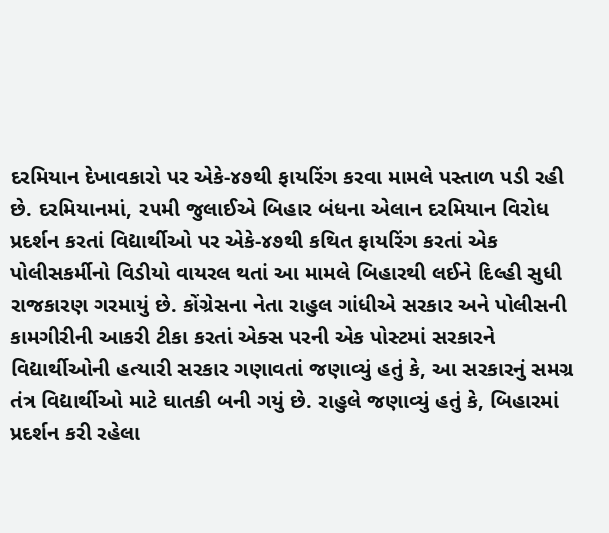દરમિયાન દેખાવકારો પર એકે-૪૭થી ફાયરિંગ કરવા મામલે પસ્તાળ પડી રહી છે. દરમિયાનમાં, ૨૫મી જુલાઈએ બિહાર બંધના એલાન દરમિયાન વિરોધ પ્રદર્શન કરતાં વિદ્યાર્થીઓ પર એકે-૪૭થી કથિત ફાયરિંગ કરતાં એક પોલીસકર્મીનો વિડીયો વાયરલ થતાં આ મામલે બિહારથી લઈને દિલ્હી સુધી રાજકારણ ગરમાયું છે. કોંગ્રેસના નેતા રાહુલ ગાંધીએ સરકાર અને પોલીસની કામગીરીની આકરી ટીકા કરતાં એક્સ પરની એક પોસ્ટમાં સરકારને વિદ્યાર્થીઓની હત્યારી સરકાર ગણાવતાં જણાવ્યું હતું કે, આ સરકારનું સમગ્ર તંત્ર વિદ્યાર્થીઓ માટે ઘાતકી બની ગયું છે. રાહુલે જણાવ્યું હતું કે, બિહારમાં પ્રદર્શન કરી રહેલા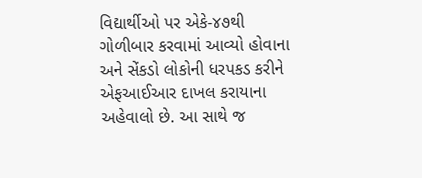વિદ્યાર્થીઓ પર એકે-૪૭થી ગોળીબાર કરવામાં આવ્યો હોવાના અને સેંકડો લોકોની ધરપકડ કરીને એફઆઈઆર દાખલ કરાયાના અહેવાલો છે. આ સાથે જ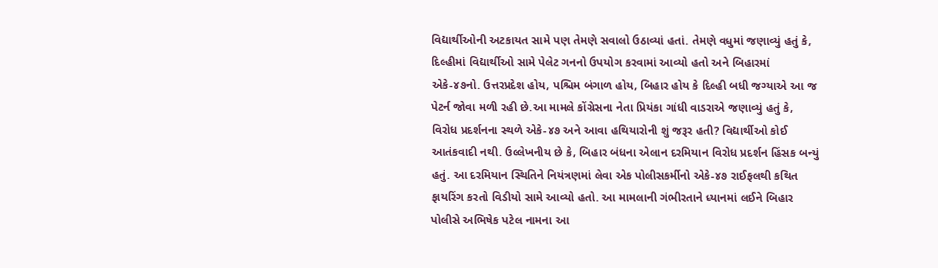વિદ્યાર્થીઓની અટકાયત સામે પણ તેમણે સવાલો ઉઠાવ્યાં હતાં. તેમણે વધુમાં જણાવ્યું હતું કે, દિલ્હીમાં વિદ્યાર્થીઓ સામે પેલેટ ગનનો ઉપયોગ કરવામાં આવ્યો હતો અને બિહારમાં એકે-૪૭નો. ઉત્તરપ્રદેશ હોય, પશ્ચિમ બંગાળ હોય, બિહાર હોય કે દિલ્હી બધી જગ્યાએ આ જ પેટર્ન જોવા મળી રહી છે.આ મામલે કોંગ્રેસના નેતા પ્રિયંકા ગાંધી વાડરાએ જણાવ્યું હતું કે, વિરોધ પ્રદર્શનના સ્થળે એકે-૪૭ અને આવા હથિયારોની શું જરૂર હતી? વિદ્યાર્થીઓ કોઈ આતંકવાદી નથી. ઉલ્લેખનીય છે કે, બિહાર બંધના એલાન દરમિયાન વિરોધ પ્રદર્શન હિંસક બન્યું હતું. આ દરમિયાન સ્થિતિને નિયંત્રણમાં લેવા એક પોલીસકર્મીનો એકે-૪૭ રાઈફલથી કથિત ફાયરિંગ કરતો વિડીયો સામે આવ્યો હતો. આ મામલાની ગંભીરતાને ધ્યાનમાં લઈને બિહાર પોલીસે અભિષેક પટેલ નામના આ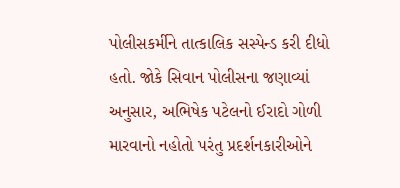પોલીસકર્મીને તાત્કાલિક સસ્પેન્ડ કરી દીધો હતો. જોકે સિવાન પોલીસના જણાવ્યાં અનુસાર, અભિષેક પટેલનો ઈરાદો ગોળી મારવાનો નહોતો પરંતુ પ્રદર્શનકારીઓને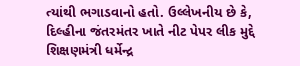ત્યાંથી ભગાડવાનો હતો. ઉલ્લેખનીય છે કે, દિલ્હીના જંતરમંતર ખાતે નીટ પેપર લીક મુદ્દે શિક્ષણમંત્રી ધર્મેન્દ્ર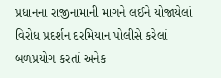પ્રધાનના રાજીનામાની માગને લઈને યોજાયેલાં વિરોધ પ્રદર્શન દરમિયાન પોલીસે કરેલાં બળપ્રયોગ કરતાં અનેક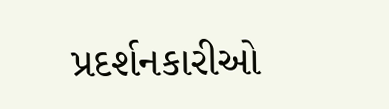પ્રદર્શનકારીઓ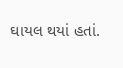ઘાયલ થયાં હતાં.